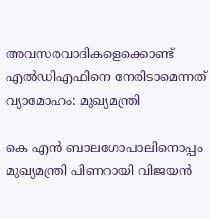അവസരവാദികളെക്കൊണ്ട് എൽഡിഎഫിനെ നേരിടാമെന്നത് വ്യാമോഹം: മുഖ്യമന്ത്രി

കെ എൻ ബാലഗോപാലിനൊപ്പം മുഖ്യമന്ത്രി പിണറായി വിജയൻ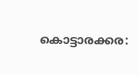കൊട്ടാരക്കര: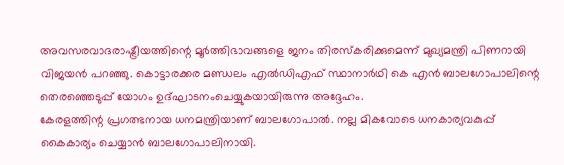അവസരവാദരാഷ്ട്രീയത്തിന്റെ മൂർത്തിഭാവങ്ങളെ ജനം തിരസ്കരിക്കുമെന്ന് മുഖ്യമന്ത്രി പിണറായി വിജയൻ പറഞ്ഞു. കൊട്ടാരക്കര മണ്ഡലം എൽഡിഎഫ് സ്ഥാനാർഥി കെ എൻ ബാലഗോപാലിന്റെ തെരഞ്ഞെടുപ്പ് യോഗം ഉദ്ഘാടനംചെയ്യുകയായിരുന്നു അദ്ദേഹം.
കേരളത്തിന്റ പ്രഗത്ഭനായ ധനമന്ത്രിയാണ് ബാലഗോപാൽ. നല്ല മികവോടെ ധനകാര്യവകുപ്പ് കൈകാര്യം ചെയ്യാൻ ബാലഗോപാലിനായി.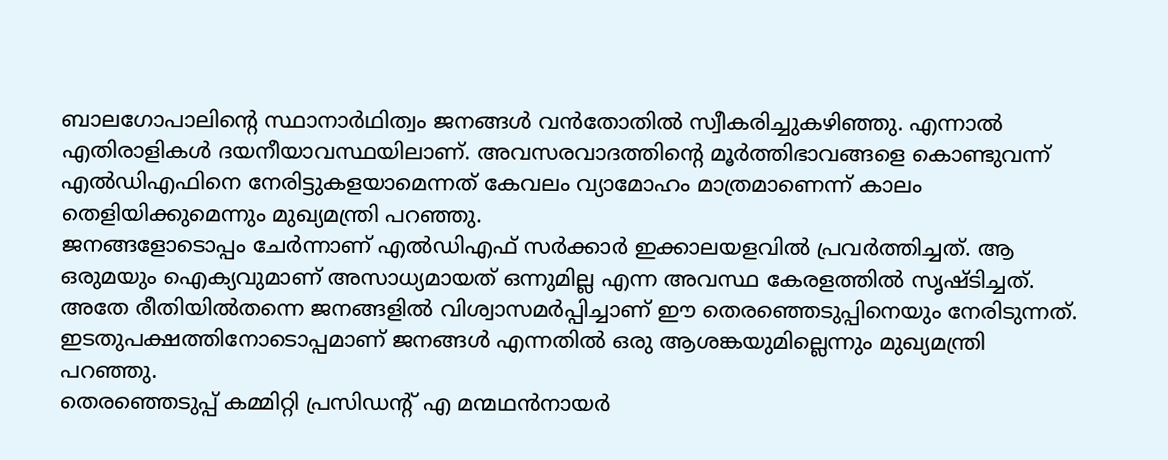ബാലഗോപാലിന്റെ സ്ഥാനാർഥിത്വം ജനങ്ങൾ വൻതോതിൽ സ്വീകരിച്ചുകഴിഞ്ഞു. എന്നാൽ എതിരാളികൾ ദയനീയാവസ്ഥയിലാണ്. അവസരവാദത്തിന്റെ മൂർത്തിഭാവങ്ങളെ കൊണ്ടുവന്ന് എൽഡിഎഫിനെ നേരിട്ടുകളയാമെന്നത് കേവലം വ്യാമോഹം മാത്രമാണെന്ന് കാലം തെളിയിക്കുമെന്നും മുഖ്യമന്ത്രി പറഞ്ഞു.
ജനങ്ങളോടൊപ്പം ചേർന്നാണ് എൽഡിഎഫ് സർക്കാർ ഇക്കാലയളവിൽ പ്രവർത്തിച്ചത്. ആ ഒരുമയും ഐക്യവുമാണ് അസാധ്യമായത് ഒന്നുമില്ല എന്ന അവസ്ഥ കേരളത്തിൽ സൃഷ്ടിച്ചത്. അതേ രീതിയിൽതന്നെ ജനങ്ങളിൽ വിശ്വാസമർപ്പിച്ചാണ് ഈ തെരഞ്ഞെടുപ്പിനെയും നേരിടുന്നത്. ഇടതുപക്ഷത്തിനോടൊപ്പമാണ് ജനങ്ങൾ എന്നതിൽ ഒരു ആശങ്കയുമില്ലെന്നും മുഖ്യമന്ത്രി പറഞ്ഞു.
തെരഞ്ഞെടുപ്പ് കമ്മിറ്റി പ്രസിഡന്റ് എ മന്മഥൻനായർ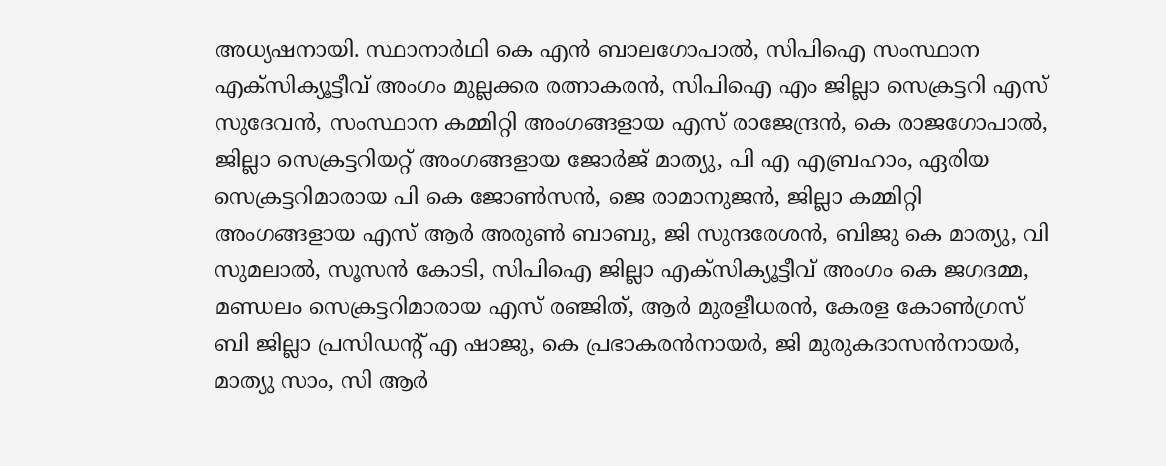അധ്യഷനായി. സ്ഥാനാർഥി കെ എൻ ബാലഗോപാൽ, സിപിഐ സംസ്ഥാന എക്സിക്യൂട്ടീവ് അംഗം മുല്ലക്കര രത്നാകരൻ, സിപിഐ എം ജില്ലാ സെക്രട്ടറി എസ് സുദേവൻ, സംസ്ഥാന കമ്മിറ്റി അംഗങ്ങളായ എസ് രാജേന്ദ്രൻ, കെ രാജഗോപാൽ, ജില്ലാ സെക്രട്ടറിയറ്റ് അംഗങ്ങളായ ജോർജ് മാത്യു, പി എ എബ്രഹാം, ഏരിയ സെക്രട്ടറിമാരായ പി കെ ജോൺസൻ, ജെ രാമാനുജൻ, ജില്ലാ കമ്മിറ്റി അംഗങ്ങളായ എസ് ആർ അരുൺ ബാബു, ജി സുന്ദരേശൻ, ബിജു കെ മാത്യു, വി സുമലാൽ, സൂസൻ കോടി, സിപിഐ ജില്ലാ എക്സിക്യൂട്ടീവ് അംഗം കെ ജഗദമ്മ, മണ്ഡലം സെക്രട്ടറിമാരായ എസ് രഞ്ജിത്, ആർ മുരളീധരൻ, കേരള കോൺഗ്രസ് ബി ജില്ലാ പ്രസിഡന്റ് എ ഷാജു, കെ പ്രഭാകരൻനായർ, ജി മുരുകദാസൻനായർ, മാത്യു സാം, സി ആർ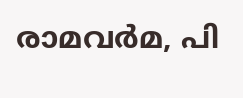രാമവർമ, പി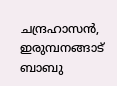ചന്ദ്രഹാസൻ, ഇരുമ്പനങ്ങാട് ബാബു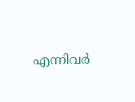എന്നിവർ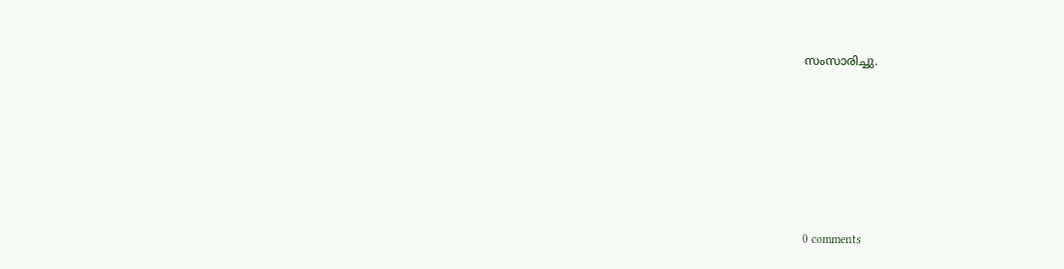സംസാരിച്ചു.










0 comments